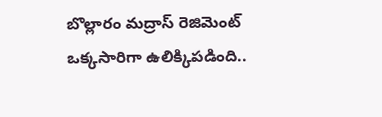బొల్లారం మద్రాస్ రెజిమెంట్ ఒక్కసారిగా ఉలిక్కిపడింది..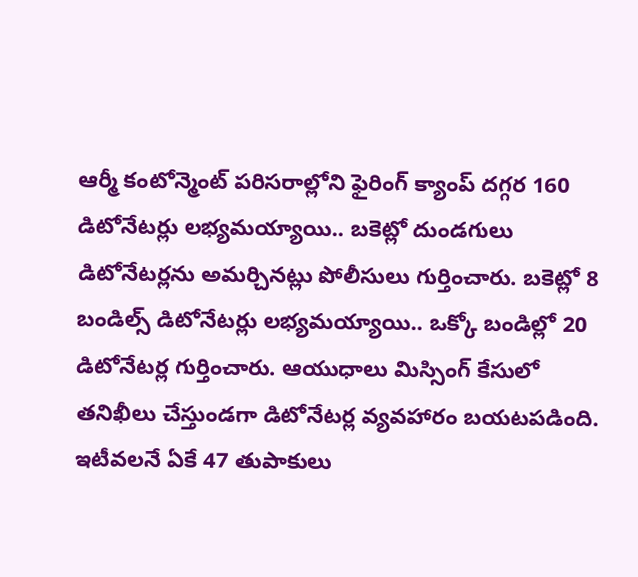ఆర్మీ కంటోన్మెంట్ పరిసరాల్లోని ఫైరింగ్ క్యాంప్ దగ్గర 160 డిటోనేటర్లు లభ్యమయ్యాయి.. బకెట్లో దుండగులు డిటోనేటర్లను అమర్చినట్లు పోలీసులు గుర్తించారు. బకెట్లో 8 బండిల్స్ డిటోనేటర్లు లభ్యమయ్యాయి.. ఒక్కో బండిల్లో 20 డిటోనేటర్ల గుర్తించారు. ఆయుధాలు మిస్సింగ్ కేసులో తనిఖీలు చేస్తుండగా డిటోనేటర్ల వ్యవహారం బయటపడింది. ఇటీవలనే ఏకే 47 తుపాకులు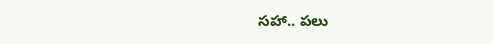సహా.. పలు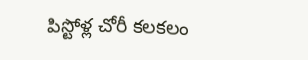పిస్టోళ్ల చోరీ కలకలం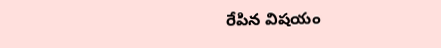రేపిన విషయం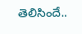తెలిసిందే..